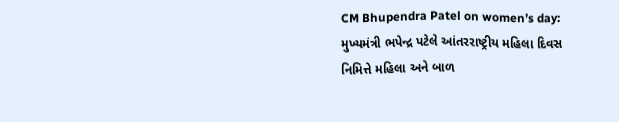CM Bhupendra Patel on women’s day: મુખ્યમંત્રી ભપેન્દ્ર પટેલે આંતરરાષ્ટ્રીય મહિલા દિવસ નિમિત્તે મહિલા અને બાળ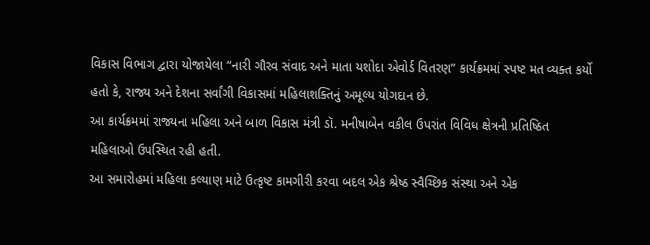વિકાસ વિભાગ દ્વારા યોજાયેલા “નારી ગૌરવ સંવાદ અને માતા યશોદા એવોર્ડ વિતરણ” કાર્યક્રમમાં સ્પષ્ટ મત વ્યક્ત કર્યો હતો કે, રાજ્ય અને દેશના સર્વાંગી વિકાસમાં મહિલાશક્તિનું અમૂલ્ય યોગદાન છે.
આ કાર્યક્રમમાં રાજ્યના મહિલા અને બાળ વિકાસ મંત્રી ડૉ. મનીષાબેન વકીલ ઉપરાંત વિવિધ ક્ષેત્રની પ્રતિષ્ઠિત મહિલાઓ ઉપસ્થિત રહી હતી.
આ સમારોહમાં મહિલા કલ્યાણ માટે ઉત્કૃષ્ટ કામગીરી કરવા બદલ એક શ્રેષ્ઠ સ્વૈચ્છિક સંસ્થા અને એક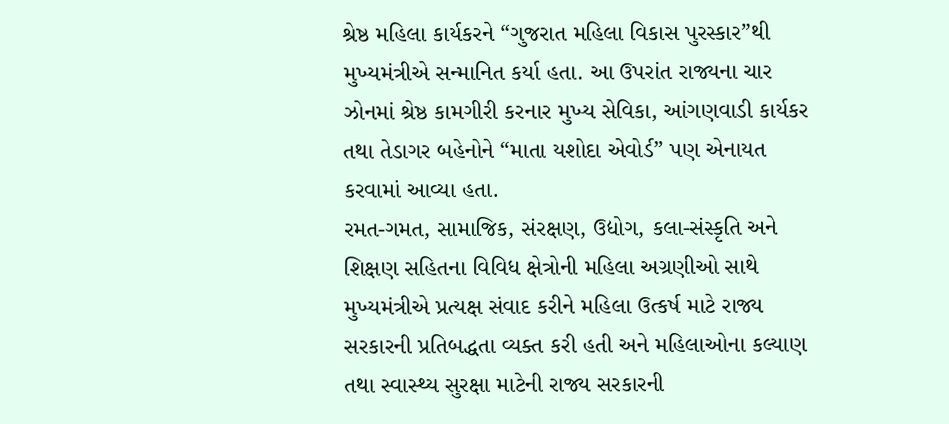શ્રેષ્ઠ મહિલા કાર્યકરને “ગુજરાત મહિલા વિકાસ પુરસ્કાર”થી મુખ્યમંત્રીએ સન્માનિત કર્યા હતા. આ ઉપરાંત રાજ્યના ચાર ઝોનમાં શ્રેષ્ઠ કામગીરી કરનાર મુખ્ય સેવિકા, આંગણવાડી કાર્યકર તથા તેડાગર બહેનોને “માતા યશોદા એવોર્ડ” પણ એનાયત કરવામાં આવ્યા હતા.
રમત-ગમત, સામાજિક, સંરક્ષણ, ઉદ્યોગ, કલા-સંસ્કૃતિ અને શિક્ષણ સહિતના વિવિધ ક્ષેત્રોની મહિલા અગ્રણીઓ સાથે મુખ્યમંત્રીએ પ્રત્યક્ષ સંવાદ કરીને મહિલા ઉત્કર્ષ માટે રાજ્ય સરકારની પ્રતિબદ્ધતા વ્યક્ત કરી હતી અને મહિલાઓના કલ્યાણ તથા સ્વાસ્થ્ય સુરક્ષા માટેની રાજ્ય સરકારની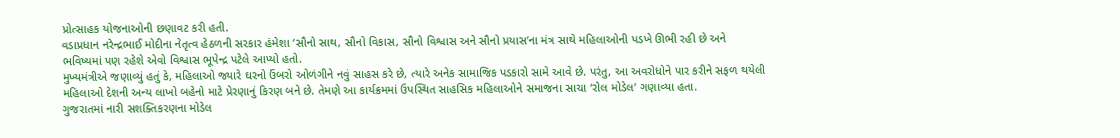પ્રોત્સાહક યોજનાઓની છણાવટ કરી હતી.
વડાપ્રધાન નરેન્દ્રભાઈ મોદીના નેતૃત્વ હેઠળની સરકાર હંમેશા ‘સૌનો સાથ, સૌનો વિકાસ, સૌનો વિશ્વાસ અને સૌનો પ્રયાસ’ના મંત્ર સાથે મહિલાઓની પડખે ઊભી રહી છે અને ભવિષ્યમાં પણ રહેશે એવો વિશ્વાસ ભૂપેન્દ્ર પટેલે આપ્યો હતો.
મુખ્યમંત્રીએ જણાવ્યું હતું કે, મહિલાઓ જ્યારે ઘરનો ઉંબરો ઓળંગીને નવું સાહસ કરે છે, ત્યારે અનેક સામાજિક પડકારો સામે આવે છે. પરંતુ, આ અવરોધોને પાર કરીને સફળ થયેલી મહિલાઓ દેશની અન્ય લાખો બહેનો માટે પ્રેરણાનું કિરણ બને છે. તેમણે આ કાર્યક્રમમાં ઉપસ્થિત સાહસિક મહિલાઓને સમાજના સાચા ‘રોલ મોડેલ’ ગણાવ્યા હતા.
ગુજરાતમાં નારી સશક્તિકરણના મોડેલ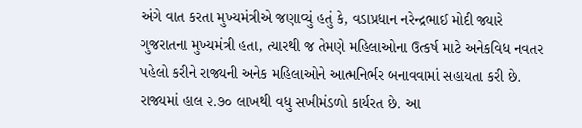અંગે વાત કરતા મુખ્યમંત્રીએ જણાવ્યું હતું કે, વડાપ્રધાન નરેન્દ્રભાઈ મોદી જ્યારે ગુજરાતના મુખ્યમંત્રી હતા, ત્યારથી જ તેમણે મહિલાઓના ઉત્કર્ષ માટે અનેકવિધ નવતર પહેલો કરીને રાજ્યની અનેક મહિલાઓને આત્મનિર્ભર બનાવવામાં સહાયતા કરી છે. રાજ્યમાં હાલ ૨.૭૦ લાખથી વધુ સખીમંડળો કાર્યરત છે. આ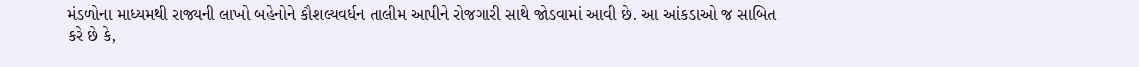મંડળોના માધ્યમથી રાજ્યની લાખો બહેનોને કૌશલ્યવર્ધન તાલીમ આપીને રોજગારી સાથે જોડવામાં આવી છે. આ આંકડાઓ જ સાબિત કરે છે કે,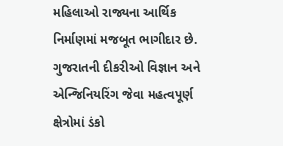મહિલાઓ રાજ્યના આર્થિક નિર્માણમાં મજબૂત ભાગીદાર છે.
ગુજરાતની દીકરીઓ વિજ્ઞાન અને એન્જિનિયરિંગ જેવા મહત્વપૂર્ણ ક્ષેત્રોમાં ડંકો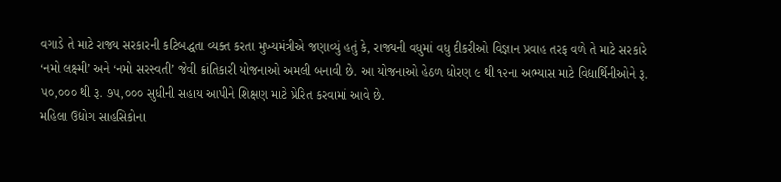વગાડે તે માટે રાજ્ય સરકારની કટિબદ્ધતા વ્યક્ત કરતા મુખ્યમંત્રીએ જણાવ્યું હતું કે, રાજ્યની વધુમાં વધુ દીકરીઓ વિજ્ઞાન પ્રવાહ તરફ વળે તે માટે સરકારે ‘નમો લક્ષ્મી’ અને ‘નમો સરસ્વતી’ જેવી ક્રાંતિકારી યોજનાઓ અમલી બનાવી છે. આ યોજનાઓ હેઠળ ધોરણ ૯ થી ૧૨ના અભ્યાસ માટે વિદ્યાર્થિનીઓને રૂ. ૫૦,૦૦૦ થી રૂ. ૭૫,૦૦૦ સુધીની સહાય આપીને શિક્ષણ માટે પ્રેરિત કરવામાં આવે છે.
મહિલા ઉદ્યોગ સાહસિકોના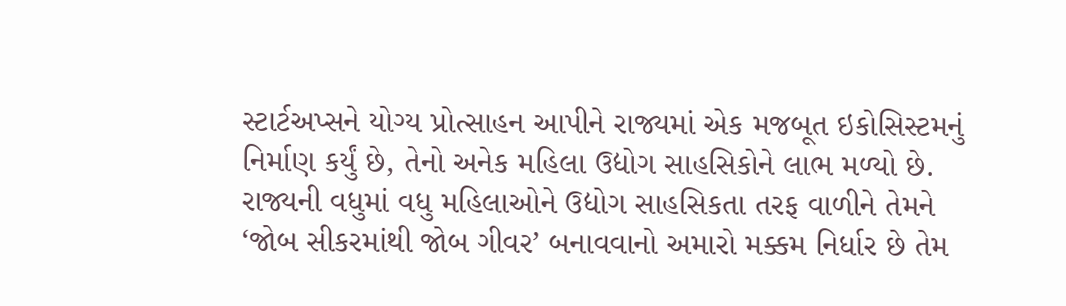સ્ટાર્ટઅપ્સને યોગ્ય પ્રોત્સાહન આપીને રાજ્યમાં એક મજબૂત ઇકોસિસ્ટમનું નિર્માણ કર્યું છે, તેનો અનેક મહિલા ઉદ્યોગ સાહસિકોને લાભ મળ્યો છે. રાજ્યની વધુમાં વધુ મહિલાઓને ઉદ્યોગ સાહસિકતા તરફ વાળીને તેમને ‘જોબ સીકરમાંથી જોબ ગીવર’ બનાવવાનો અમારો મક્કમ નિર્ધાર છે તેમ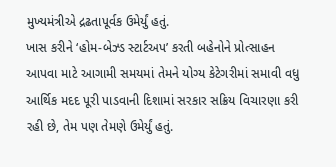મુખ્યમંત્રીએ દ્રઢતાપૂર્વક ઉમેર્યું હતું.
ખાસ કરીને ‘હોમ-બેઝ્ડ સ્ટાર્ટઅપ’ કરતી બહેનોને પ્રોત્સાહન આપવા માટે આગામી સમયમાં તેમને યોગ્ય કેટેગરીમાં સમાવી વધુ આર્થિક મદદ પૂરી પાડવાની દિશામાં સરકાર સક્રિય વિચારણા કરી રહી છે, તેમ પણ તેમણે ઉમેર્યું હતું.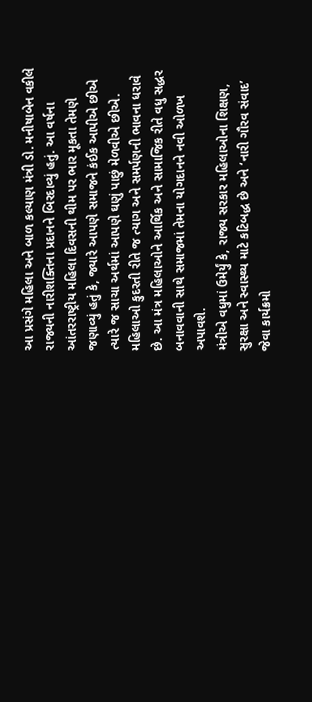આ પ્રસંગે મહિલા અને બાળ કલ્યાણ મંત્રી ડો. મનીષાબેન વકીલે રાજ્યની નારીશક્તિના પ્રદાનને બિરદાવ્યું હતું. આ વર્ષના આંતરરાષ્ટ્રીય મહિલા દિવસની થીમ પર ભાર મૂકતા તેમણે જણાવ્યું હતું કે, જ્યારે આપણે સમાજને કંઈક આપીએ છીએ ત્યારે જ સાચા અર્થમાં આપણે ઘણું પાછું મેળવીએ છીએ. મહિલાઓ કુદરતી રીતે જ ત્યાગ અને સમર્પણની ભાવના ધરાવે છે. આ મંત્ર મહિલાઓને આર્થિક અને સામાજિક રીતે વધુ સદ્ધર બનાવવાની સાથે સમાજમાં તેમના યોગદાનને નવી ઓળખ અપાવશે.
મંત્રીએ વધુમાં ઉમેર્યું કે, રાજ્ય સરકાર મહિલાઓના શિક્ષણ, સુરક્ષા અને સ્વાસ્થ્ય માટે કટિબદ્ધ છે અને ‘નારી ગૌરવ સંવાદ’ જેવા કાર્યક્રમો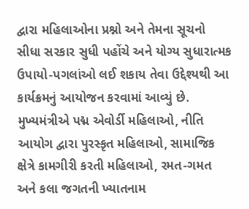દ્વારા મહિલાઓના પ્રશ્નો અને તેમના સૂચનો સીધા સરકાર સુધી પહોંચે અને યોગ્ય સુધારાત્મક ઉપાયો-પગલાંઓ લઈ શકાય તેવા ઉદ્દેશ્યથી આ કાર્યક્રમનું આયોજન કરવામાં આવ્યું છે.
મુખ્યમંત્રીએ પદ્મ એવોર્ડી મહિલાઓ, નીતિ આયોગ દ્વારા પુરસ્કૃત મહિલાઓ, સામાજિક ક્ષેત્રે કામગીરી કરતી મહિલાઓ, રમત-ગમત અને કલા જગતની ખ્યાતનામ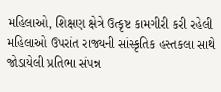મહિલાઓ, શિક્ષણ ક્ષેત્રે ઉત્કૃષ્ટ કામગીરી કરી રહેલી મહિલાઓ ઉપરાંત રાજ્યની સાંસ્કૃતિક હસ્તકલા સાથે જોડાયેલી પ્રતિભા સંપન્ન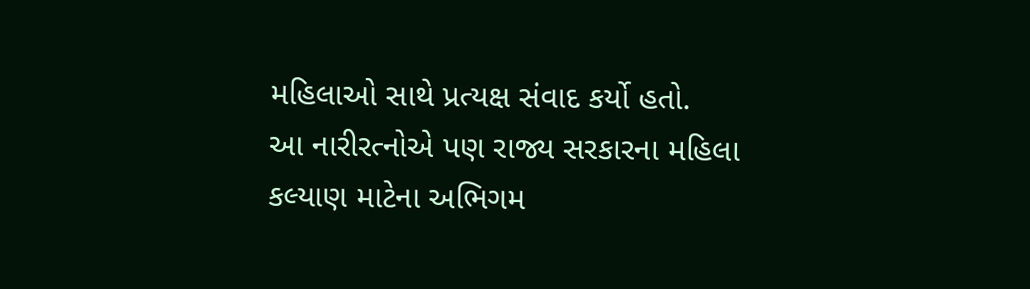મહિલાઓ સાથે પ્રત્યક્ષ સંવાદ કર્યો હતો.
આ નારીરત્નોએ પણ રાજ્ય સરકારના મહિલા કલ્યાણ માટેના અભિગમ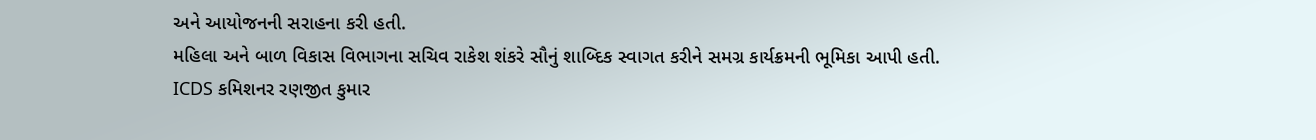અને આયોજનની સરાહના કરી હતી.
મહિલા અને બાળ વિકાસ વિભાગના સચિવ રાકેશ શંકરે સૌનું શાબ્દિક સ્વાગત કરીને સમગ્ર કાર્યક્રમની ભૂમિકા આપી હતી.
ICDS કમિશનર રણજીત કુમાર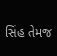સિંહ તેમજ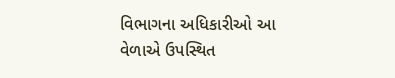વિભાગના અધિકારીઓ આ વેળાએ ઉપસ્થિત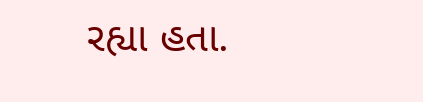રહ્યા હતા.